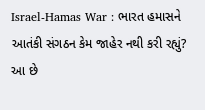Israel-Hamas War : ભારત હમાસને આતંકી સંગઠન કેમ જાહેર નથી કરી રહ્યું? આ છે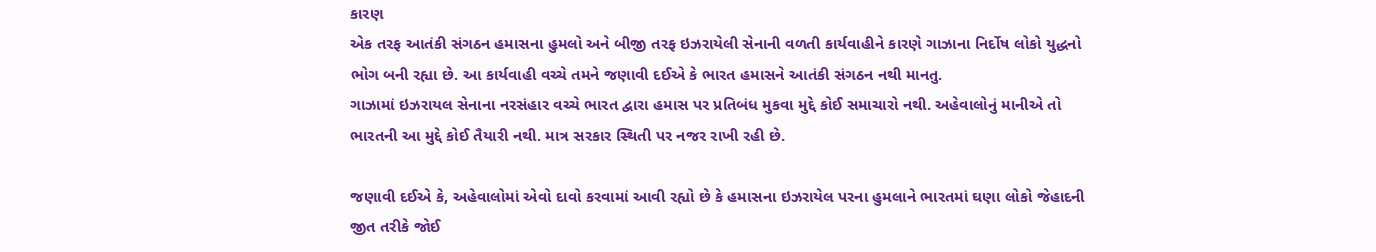કારણ
એક તરફ આતંકી સંગઠન હમાસના હુમલો અને બીજી તરફ ઇઝરાયેલી સેનાની વળતી કાર્યવાહીને કારણે ગાઝાના નિર્દોષ લોકો યુદ્ધનો ભોગ બની રહ્યા છે. આ કાર્યવાહી વચ્ચે તમને જણાવી દઈએ કે ભારત હમાસને આતંકી સંગઠન નથી માનતુ.
ગાઝામાં ઇઝરાયલ સેનાના નરસંહાર વચ્ચે ભારત દ્વારા હમાસ પર પ્રતિબંધ મુકવા મુદ્દે કોઈ સમાચારો નથી. અહેવાલોનું માનીએ તો ભારતની આ મુદ્દે કોઈ તૈયારી નથી. માત્ર સરકાર સ્થિતી પર નજર રાખી રહી છે.

જણાવી દઈએ કે, અહેવાલોમાં એવો દાવો કરવામાં આવી રહ્યો છે કે હમાસના ઇઝરાયેલ પરના હુમલાને ભારતમાં ઘણા લોકો જેહાદની જીત તરીકે જોઈ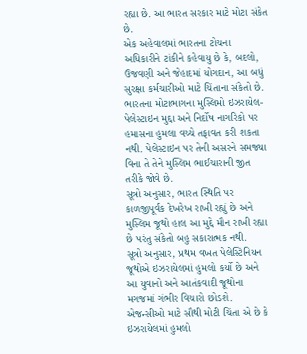રહ્યા છે. આ ભારત સરકાર માટે મોટા સંકેત છે.
એક અહેવાલમાં ભારતના ટોચના અધિકારીને ટાંકીને કહેવાયુ છે કે, બદલો, ઉજવણી અને જેહાદમાં યોગદાન, આ બધું સુરક્ષા કર્મચારીઓ માટે ચિંતાના સંકેતો છે.
ભારતના મોટાભાગના મુસ્લિમો ઇઝરાયેલ-પેલેસ્ટાઇન મુદ્દા અને નિર્દોષ નાગરિકો પર હમાસના હુમલા વચ્ચે તફાવત કરી શકતા નથી. પેલેસ્ટાઇન પર તેની અસરને સમજ્યા વિના તે તેને મુસ્લિમ ભાઈચારાની જીત તરીકે જોવે છે.
સૂત્રો અનુસાર, ભારત સ્થિતિ પર કાળજીપૂર્વક દેખરેખ રાખી રહ્યું છે અને મુસ્લિમ જૂથો હાલ આ મુદ્દે મૌન રાખી રહ્યા છે પરંતુ સંકેતો બહુ સકારાત્મક નથી.
સૂત્રો અનુસાર, પ્રથમ વખત પેલેસ્ટિનિયન જૂથોએ ઇઝરાયેલમાં હુમલો કર્યો છે અને આ યુવાનો અને આતંકવાદી જૂથોના મગજમાં ગંભીર વિચારો છોડશે. એજન્સીઓ માટે સૌથી મોટી ચિંતા એ છે કે ઇઝરાયેલમાં હુમલો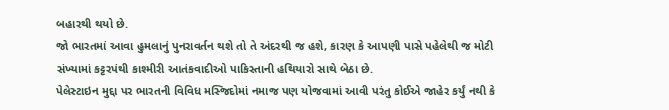બહારથી થયો છે.
જો ભારતમાં આવા હુમલાનું પુનરાવર્તન થશે તો તે અંદરથી જ હશે, કારણ કે આપણી પાસે પહેલેથી જ મોટી સંખ્યામાં કટ્ટરપંથી કાશ્મીરી આતંકવાદીઓ પાકિસ્તાની હથિયારો સાથે બેઠા છે.
પેલેસ્ટાઇન મુદ્દા પર ભારતની વિવિધ મસ્જિદોમાં નમાજ પણ યોજવામાં આવી પરંતુ કોઈએ જાહેર કર્યું નથી કે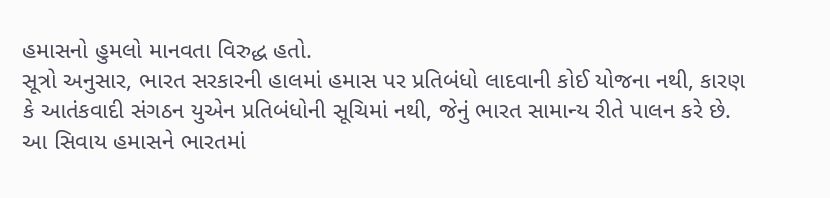હમાસનો હુમલો માનવતા વિરુદ્ધ હતો.
સૂત્રો અનુસાર, ભારત સરકારની હાલમાં હમાસ પર પ્રતિબંધો લાદવાની કોઈ યોજના નથી, કારણ કે આતંકવાદી સંગઠન યુએન પ્રતિબંધોની સૂચિમાં નથી, જેનું ભારત સામાન્ય રીતે પાલન કરે છે.
આ સિવાય હમાસને ભારતમાં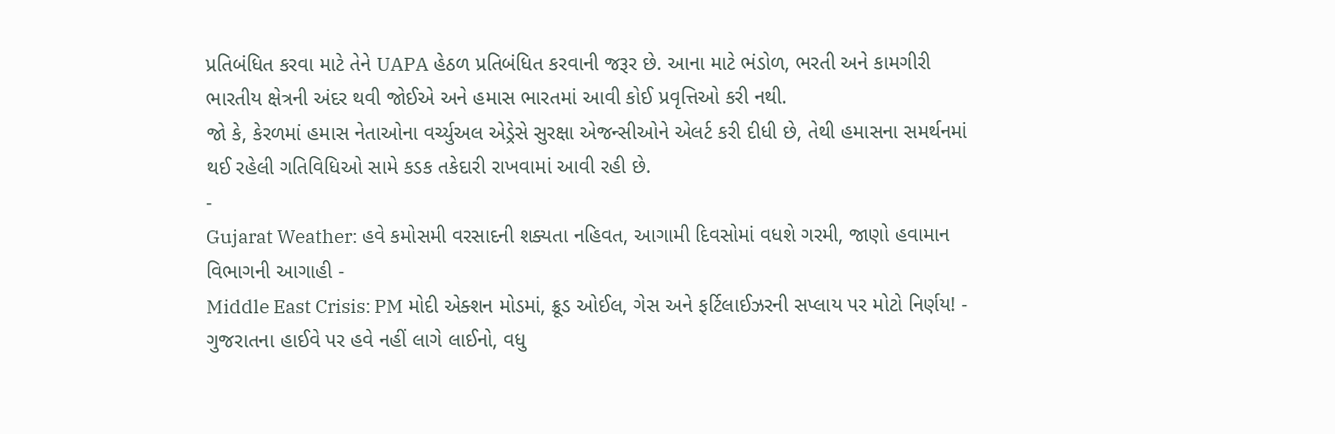પ્રતિબંધિત કરવા માટે તેને UAPA હેઠળ પ્રતિબંધિત કરવાની જરૂર છે. આના માટે ભંડોળ, ભરતી અને કામગીરી ભારતીય ક્ષેત્રની અંદર થવી જોઈએ અને હમાસ ભારતમાં આવી કોઈ પ્રવૃત્તિઓ કરી નથી.
જો કે, કેરળમાં હમાસ નેતાઓના વર્ચ્યુઅલ એડ્રેસે સુરક્ષા એજન્સીઓને એલર્ટ કરી દીધી છે, તેથી હમાસના સમર્થનમાં થઈ રહેલી ગતિવિધિઓ સામે કડક તકેદારી રાખવામાં આવી રહી છે.
-
Gujarat Weather: હવે કમોસમી વરસાદની શક્યતા નહિવત, આગામી દિવસોમાં વધશે ગરમી, જાણો હવામાન વિભાગની આગાહી -
Middle East Crisis: PM મોદી એક્શન મોડમાં, ક્રૂડ ઓઈલ, ગેસ અને ફર્ટિલાઈઝરની સપ્લાય પર મોટો નિર્ણય! -
ગુજરાતના હાઈવે પર હવે નહીં લાગે લાઈનો, વધુ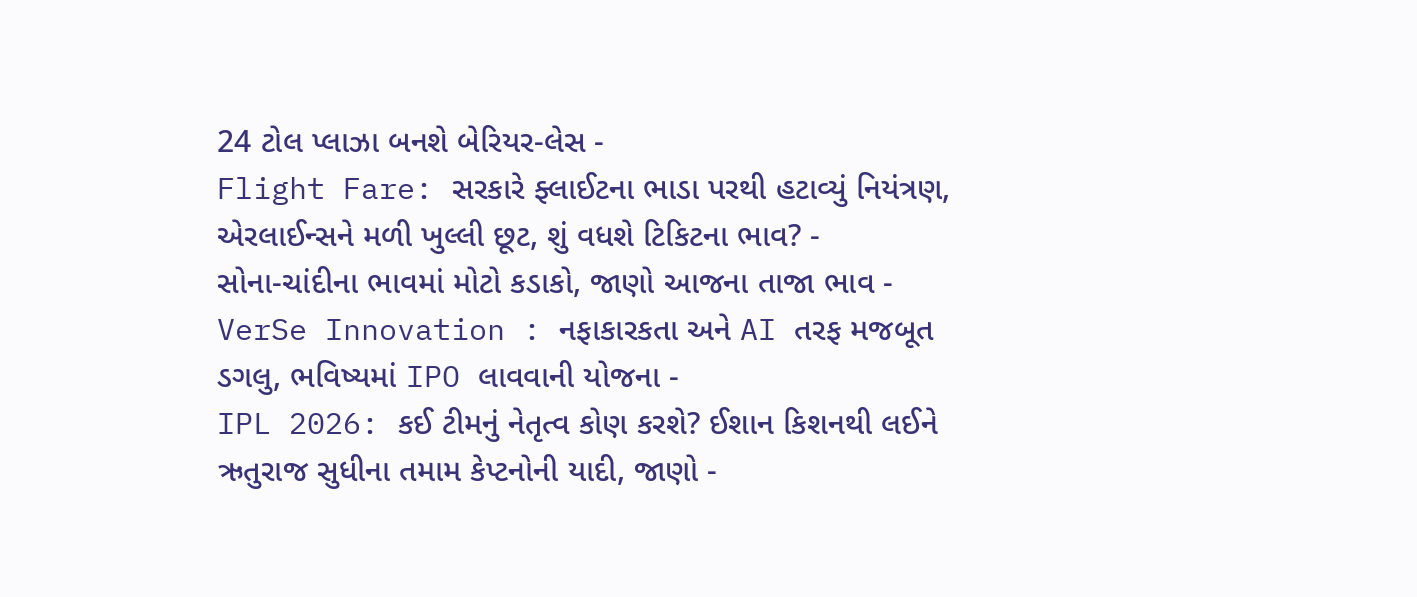24 ટોલ પ્લાઝા બનશે બેરિયર-લેસ -
Flight Fare: સરકારે ફ્લાઈટના ભાડા પરથી હટાવ્યું નિયંત્રણ, એરલાઈન્સને મળી ખુલ્લી છૂટ, શું વધશે ટિકિટના ભાવ? -
સોના-ચાંદીના ભાવમાં મોટો કડાકો, જાણો આજના તાજા ભાવ -
VerSe Innovation : નફાકારકતા અને AI તરફ મજબૂત ડગલુ, ભવિષ્યમાં IPO લાવવાની યોજના -
IPL 2026: કઈ ટીમનું નેતૃત્વ કોણ કરશે? ઈશાન કિશનથી લઈને ઋતુરાજ સુધીના તમામ કેપ્ટનોની યાદી, જાણો -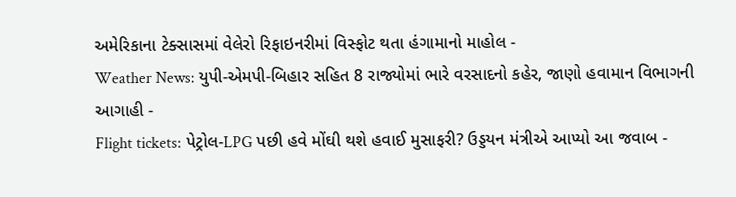અમેરિકાના ટેક્સાસમાં વેલેરો રિફાઇનરીમાં વિસ્ફોટ થતા હંગામાનો માહોલ -
Weather News: યુપી-એમપી-બિહાર સહિત 8 રાજ્યોમાં ભારે વરસાદનો કહેર, જાણો હવામાન વિભાગની આગાહી -
Flight tickets: પેટ્રોલ-LPG પછી હવે મોંઘી થશે હવાઈ મુસાફરી? ઉડ્ડયન મંત્રીએ આપ્યો આ જવાબ -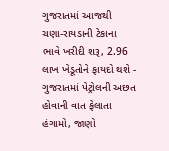ગુજરાતમાં આજથી ચણા-રાયડાની ટેકાના ભાવે ખરીદી શરૂ, 2.96 લાખ ખેડૂતોને ફાયદો થશે -
ગુજરાતમાં પેટ્રોલની અછત હોવાની વાત ફેલાતા હંગામો, જાણો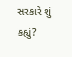સરકારે શું કહ્યું?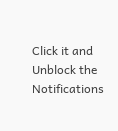Click it and Unblock the Notifications